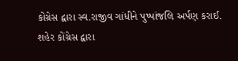કોંગ્રેસ દ્વારા સ્વ.રાજીવ ગાંધીને પુષ્પાંજલિ અર્પણ કરાઈ.
શહેર કોંગ્રેસ દ્વારા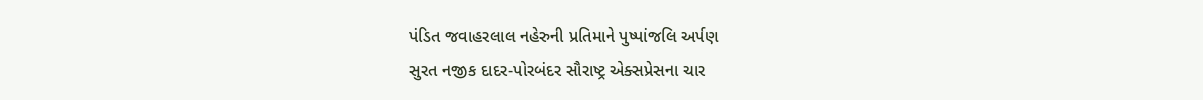પંડિત જવાહરલાલ નહેરુની પ્રતિમાને પુષ્પાંજલિ અર્પણ
સુરત નજીક દાદર-પોરબંદર સૌરાષ્ટ્ર એક્સપ્રેસના ચાર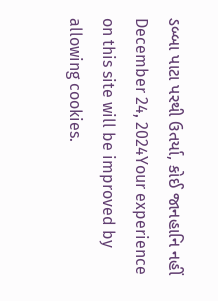ડબ્બા પાટા પરથી ઉતર્યા, કોઈ જાનહાનિ નહીં
December 24, 2024Your experience on this site will be improved by allowing cookies.